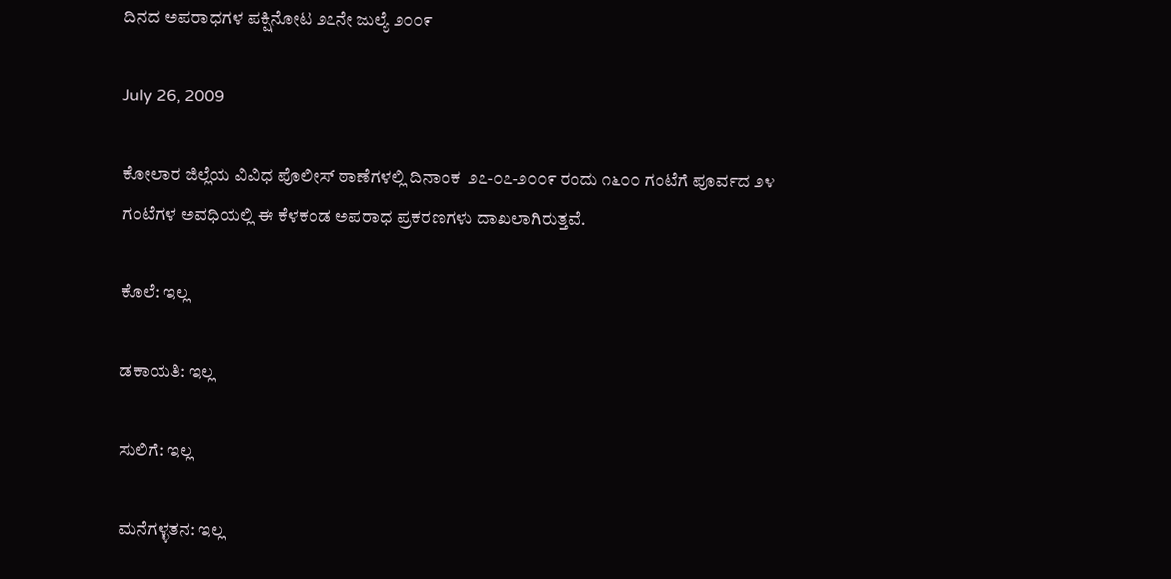ದಿನದ ಅಪರಾಧಗಳ ಪಕ್ಷಿನೋಟ ೨೭ನೇ ಜುಲ್ಯೆ ೨೦೦೯

July 26, 2009

ಕೋಲಾರ ಜಿಲ್ಲೆಯ ವಿವಿಧ ಪೊಲೀಸ್ ಠಾಣೆಗಳಲ್ಲಿ ದಿನಾಂಕ  ೨೭-೦೭-೨೦೦೯ ರಂದು ೧೬೦೦ ಗಂಟೆಗೆ ಪೂರ್ವದ ೨೪ ಗಂಟೆಗಳ ಅವಧಿಯಲ್ಲಿ ಈ ಕೆಳಕಂಡ ಅಪರಾಧ ಪ್ರಕರಣಗಳು ದಾಖಲಾಗಿರುತ್ತವೆ.

ಕೊಲೆ: ಇಲ್ಲ

ಡಕಾಯತಿ: ಇಲ್ಲ

ಸುಲಿಗೆ: ಇಲ್ಲ

ಮನೆಗಳ್ಳತನ: ಇಲ್ಲ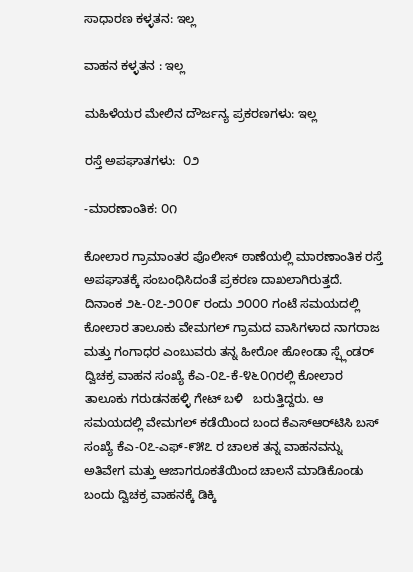ಸಾಧಾರಣ ಕಳ್ಳತನ: ಇಲ್ಲ

ವಾಹನ ಕಳ್ಳತನ : ಇಲ್ಲ

ಮಹಿಳೆಯರ ಮೇಲಿನ ದೌರ್ಜನ್ಯ ಪ್ರಕರಣಗಳು: ಇಲ್ಲ

ರಸ್ತೆ ಅಪಘಾತಗಳು:  ೦೨

-ಮಾರಣಾಂತಿಕ: ೦೧

ಕೋಲಾರ ಗ್ರಾಮಾಂತರ ಪೊಲೀಸ್ ಠಾಣೆಯಲ್ಲಿ ಮಾರಣಾಂತಿಕ ರಸ್ತೆ ಅಪಘಾತಕ್ಕೆ ಸಂಬಂಧಿಸಿದಂತೆ ಪ್ರಕರಣ ದಾಖಲಾಗಿರುತ್ತದೆ. ದಿನಾಂಕ ೨೬-೦೭-೨೦೦೯ ರಂದು ೨೦೦೦ ಗಂಟೆ ಸಮಯದಲ್ಲಿ ಕೋಲಾರ ತಾಲೂಕು ವೇಮಗಲ್ ಗ್ರಾಮದ ವಾಸಿಗಳಾದ ನಾಗರಾಜ  ಮತ್ತು ಗಂಗಾಧರ ಎಂಬುವರು ತನ್ನ ಹೀರೋ ಹೋಂಡಾ ಸ್ಪ್ಲೆಂಡರ್‍ ದ್ವಿಚಕ್ರ ವಾಹನ ಸಂಖ್ಯೆ ಕೆಎ-೦೭-ಕೆ-೪೬೦೧ರಲ್ಲಿ ಕೋಲಾರ ತಾಲೂಕು ಗರುಡನಹಳ್ಳಿ ಗೇಟ್ ಬಳಿ   ಬರುತ್ತಿದ್ದರು. ಆ ಸಮಯದಲ್ಲಿ ವೇಮಗಲ್ ಕಡೆಯಿಂದ ಬಂದ ಕೆಎಸ್‌ಆರ್‌ಟಿಸಿ ಬಸ್ ಸಂಖ್ಯೆ ಕೆಎ-೦೭-ಎಫ್-೯೫೭ ರ ಚಾಲಕ ತನ್ನ ವಾಹನವನ್ನು ಅತಿವೇಗ ಮತ್ತು ಆಜಾಗರೂಕತೆಯಿಂದ ಚಾಲನೆ ಮಾಡಿಕೊಂಡು ಬಂದು ದ್ವಿಚಕ್ರ ವಾಹನಕ್ಕೆ ಡಿಕ್ಕಿ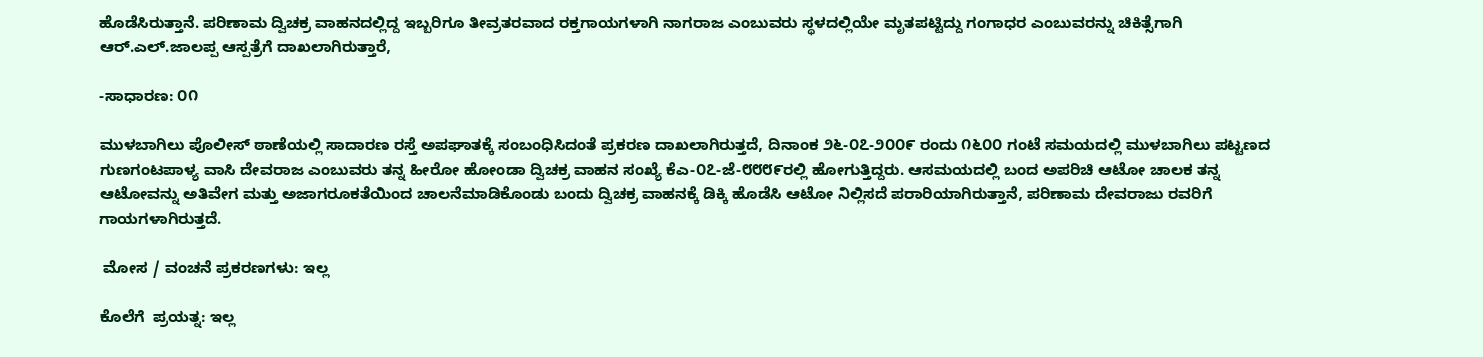ಹೊಡೆಸಿರುತ್ತಾನೆ. ಪರಿಣಾಮ ದ್ವಿಚಕ್ರ ವಾಹನದಲ್ಲಿದ್ದ ಇಬ್ಬರಿಗೂ ತೀವ್ರತರವಾದ ರಕ್ತಗಾಯಗಳಾಗಿ ನಾಗರಾಜ ಎಂಬುವರು ಸ್ಥಳದಲ್ಲಿಯೇ ಮೃತಪಟ್ಟಿದ್ದು ಗಂಗಾಧರ ಎಂಬುವರನ್ನು ಚಿಕಿತ್ಸೆಗಾಗಿ ಆರ್‍.ಎಲ್.ಜಾಲಪ್ಪ ಆಸ್ಪತ್ರೆಗೆ ದಾಖಲಾಗಿರುತ್ತಾರೆ,

-ಸಾಧಾರಣ: ೦೧

ಮುಳಬಾಗಿಲು ಪೊಲೀಸ್ ಠಾಣೆಯಲ್ಲಿ ಸಾದಾರಣ ರಸ್ತೆ ಅಪಘಾತಕ್ಕೆ ಸಂಬಂಧಿಸಿದಂತೆ ಪ್ರಕರಣ ದಾಖಲಾಗಿರುತ್ತದೆ, ದಿನಾಂಕ ೨೬-೦೭-೨೦೦೯ ರಂದು ೧೬೦೦ ಗಂಟೆ ಸಮಯದಲ್ಲಿ ಮುಳಬಾಗಿಲು ಪಟ್ಟಣದ ಗುಣಗಂಟಪಾಳ್ಯ ವಾಸಿ ದೇವರಾಜ ಎಂಬುವರು ತನ್ನ ಹೀರೋ ಹೋಂಡಾ ದ್ವಿಚಕ್ರ ವಾಹನ ಸಂಖ್ಯೆ ಕೆಎ-೦೭-ಜೆ-೮೮೮೯ರಲ್ಲಿ ಹೋಗುತ್ತಿದ್ದರು. ಆಸಮಯದಲ್ಲಿ ಬಂದ ಅಪರಿಚಿ ಆಟೋ ಚಾಲಕ ತನ್ನ ಆಟೋವನ್ನು ಅತಿವೇಗ ಮತ್ತು ಅಜಾಗರೂಕತೆಯಿಂದ ಚಾಲನೆಮಾಡಿಕೊಂಡು ಬಂದು ದ್ವಿಚಕ್ರ ವಾಹನಕ್ಕೆ ಡಿಕ್ಕಿ ಹೊಡೆಸಿ ಆಟೋ ನಿಲ್ಲಿಸದೆ ಪರಾರಿಯಾಗಿರುತ್ತಾನೆ, ಪರಿಣಾಮ ದೇವರಾಜು ರವರಿಗೆ ಗಾಯಗಳಾಗಿರುತ್ತದೆ.

 ಮೋಸ / ವಂಚನೆ ಪ್ರಕರಣಗಳು: ಇಲ್ಲ

ಕೊಲೆಗೆ  ಪ್ರಯತ್ನ: ಇಲ್ಲ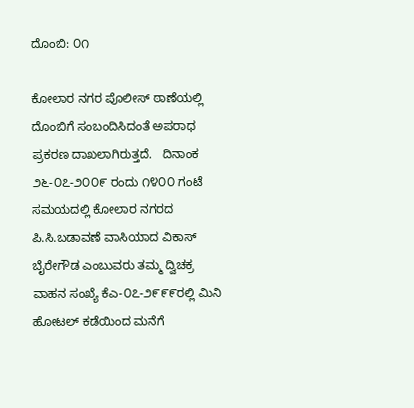ದೊಂಬಿ: ೦೧

ಕೋಲಾರ ನಗರ ಪೊಲೀಸ್ ಠಾಣೆಯಲ್ಲಿ ದೊಂಬಿಗೆ ಸಂಬಂದಿಸಿದಂತೆ ಅಪರಾಧ ಪ್ರಕರಣ ದಾಖಲಾಗಿರುತ್ತದೆ.   ದಿನಾಂಕ ೨೬-೦೭-೨೦೦೯ ರಂದು ೧೪೦೦ ಗಂಟೆ ಸಮಯದಲ್ಲಿ ಕೋಲಾರ ನಗರದ ಪಿ.ಸಿ.ಬಡಾವಣೆ ವಾಸಿಯಾದ ವಿಕಾಸ್ ಬೈರೇಗೌಡ ಎಂಬುವರು ತಮ್ಮ ದ್ವಿಚಕ್ರ ವಾಹನ ಸಂಖ್ಯೆ ಕೆಎ-೦೭-೨೯೯೯ರಲ್ಲಿ ಮಿನಿ ಹೋಟಲ್ ಕಡೆಯಿಂದ ಮನೆಗೆ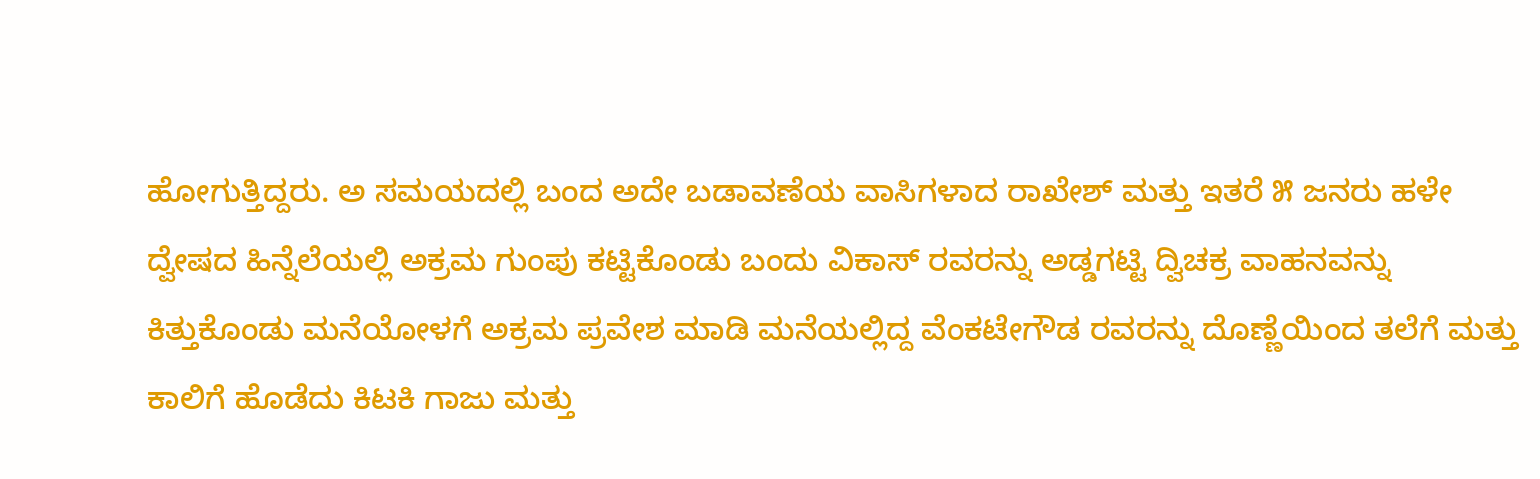ಹೋಗುತ್ತಿದ್ದರು. ಅ ಸಮಯದಲ್ಲಿ ಬಂದ ಅದೇ ಬಡಾವಣೆಯ ವಾಸಿಗಳಾದ ರಾಖೇಶ್ ಮತ್ತು ಇತರೆ ೫ ಜನರು ಹಳೇ ದ್ವೇಷದ ಹಿನ್ನೆಲೆಯಲ್ಲಿ ಅಕ್ರಮ ಗುಂಪು ಕಟ್ಟಿಕೊಂಡು ಬಂದು ವಿಕಾಸ್ ರವರನ್ನು ಅಡ್ಡಗಟ್ಟಿ ದ್ವಿಚಕ್ರ ವಾಹನವನ್ನು ಕಿತ್ತುಕೊಂಡು ಮನೆಯೋಳಗೆ ಅಕ್ರಮ ಪ್ರವೇಶ ಮಾಡಿ ಮನೆಯಲ್ಲಿದ್ದ ವೆಂಕಟೇಗೌಡ ರವರನ್ನು ದೊಣ್ಣೆಯಿಂದ ತಲೆಗೆ ಮತ್ತು ಕಾಲಿಗೆ ಹೊಡೆದು ಕಿಟಕಿ ಗಾಜು ಮತ್ತು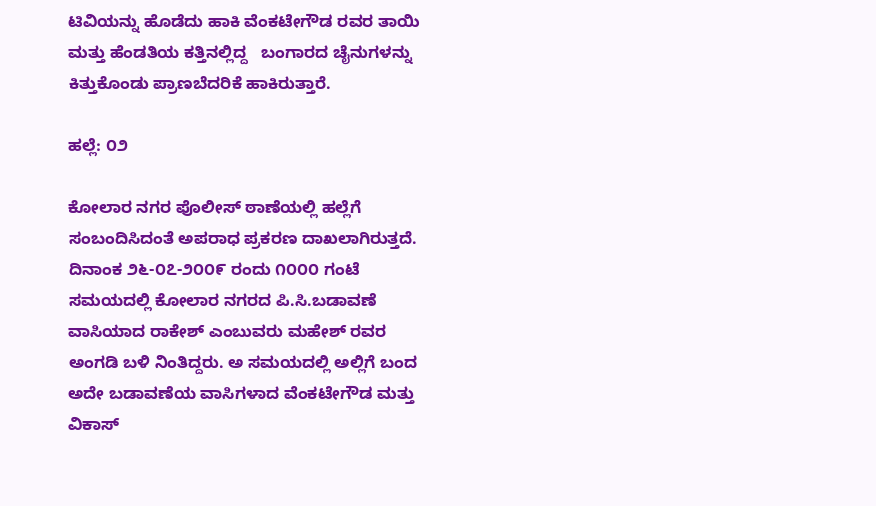ಟಿವಿಯನ್ನು ಹೊಡೆದು ಹಾಕಿ ವೆಂಕಟೇಗೌಡ ರವರ ತಾಯಿ ಮತ್ತು ಹೆಂಡತಿಯ ಕತ್ತಿನಲ್ಲಿದ್ದ   ಬಂಗಾರದ ಚೈನುಗಳನ್ನು ಕಿತ್ತುಕೊಂಡು ಪ್ರಾಣಬೆದರಿಕೆ ಹಾಕಿರುತ್ತಾರೆ.

ಹಲ್ಲೆ: ೦೨

ಕೋಲಾರ ನಗರ ಪೊಲೀಸ್ ಠಾಣೆಯಲ್ಲಿ ಹಲ್ಲೆಗೆ ಸಂಬಂದಿಸಿದಂತೆ ಅಪರಾಧ ಪ್ರಕರಣ ದಾಖಲಾಗಿರುತ್ತದೆ.   ದಿನಾಂಕ ೨೬-೦೭-೨೦೦೯ ರಂದು ೧೦೦೦ ಗಂಟೆ ಸಮಯದಲ್ಲಿ ಕೋಲಾರ ನಗರದ ಪಿ.ಸಿ.ಬಡಾವಣೆ ವಾಸಿಯಾದ ರಾಕೇಶ್ ಎಂಬುವರು ಮಹೇಶ್ ರವರ ಅಂಗಡಿ ಬಳಿ ನಿಂತಿದ್ದರು. ಅ ಸಮಯದಲ್ಲಿ ಅಲ್ಲಿಗೆ ಬಂದ ಅದೇ ಬಡಾವಣೆಯ ವಾಸಿಗಳಾದ ವೆಂಕಟೇಗೌಡ ಮತ್ತು ವಿಕಾಸ್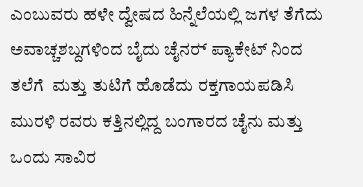ಎಂಬುವರು ಹಳೇ ದ್ವೇಷದ ಹಿನ್ನೆಲೆಯಲ್ಲಿ ಜಗಳ ತೆಗೆದು   ಅವಾಚ್ಚಶಬ್ದಗಳಿಂದ ಬೈದು ಚೈನರ್‍ ಪ್ಯಾಕೇಟ್ ನಿಂದ ತಲೆಗೆ  ಮತ್ತು ತುಟಿಗೆ ಹೊಡೆದು ರಕ್ತಗಾಯಪಡಿಸಿ ಮುರಳಿ ರವರು ಕತ್ತಿನಲ್ಲಿದ್ದ ಬಂಗಾರದ ಚೈನು ಮತ್ತು ಒಂದು ಸಾವಿರ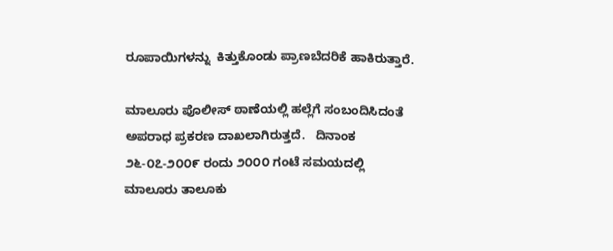ರೂಪಾಯಿಗಳನ್ನು  ಕಿತ್ತುಕೊಂಡು ಪ್ರಾಣಬೆದರಿಕೆ ಹಾಕಿರುತ್ತಾರೆ.

ಮಾಲೂರು ಪೊಲೀಸ್ ಠಾಣೆಯಲ್ಲಿ ಹಲ್ಲೆಗೆ ಸಂಬಂದಿಸಿದಂತೆ ಅಪರಾಧ ಪ್ರಕರಣ ದಾಖಲಾಗಿರುತ್ತದೆ.   ದಿನಾಂಕ ೨೬-೦೭-೨೦೦೯ ರಂದು ೨೦೦೦ ಗಂಟೆ ಸಮಯದಲ್ಲಿ ಮಾಲೂರು ತಾಲೂಕು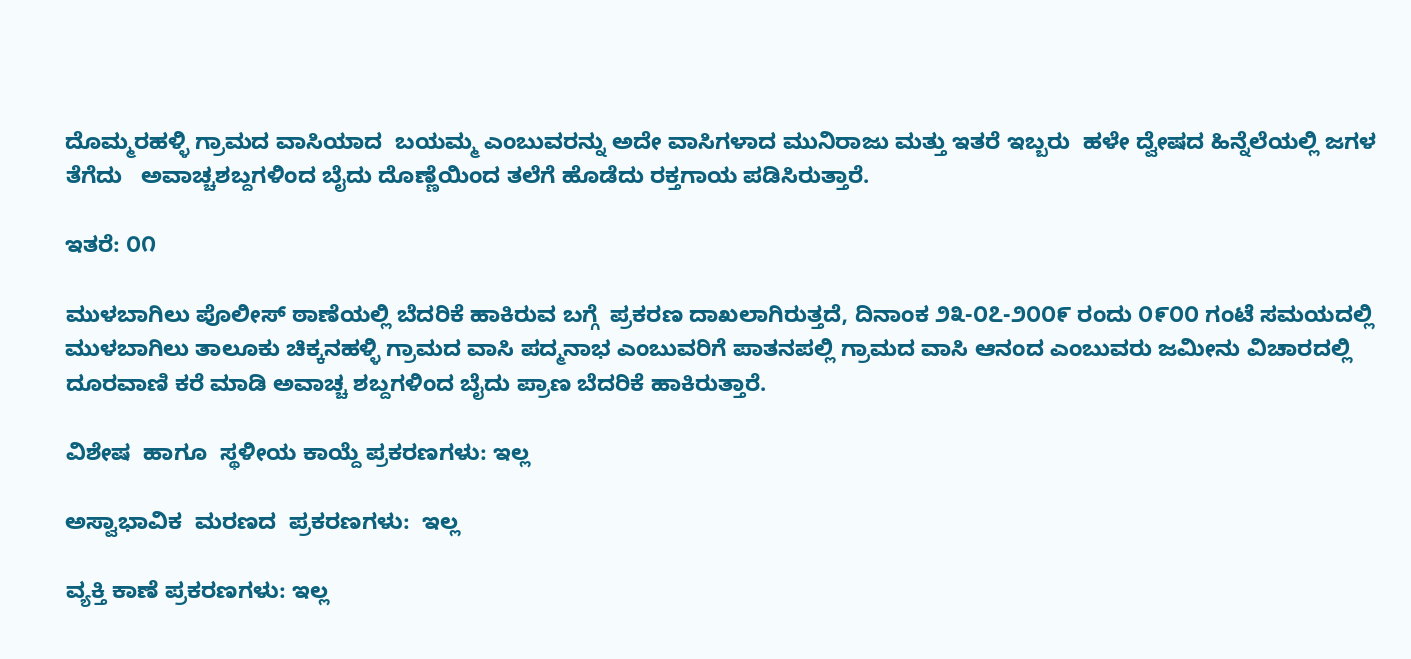ದೊಮ್ಮರಹಳ್ಳಿ ಗ್ರಾಮದ ವಾಸಿಯಾದ  ಬಯಮ್ಮ ಎಂಬುವರನ್ನು ಅದೇ ವಾಸಿಗಳಾದ ಮುನಿರಾಜು ಮತ್ತು ಇತರೆ ಇಬ್ಬರು  ಹಳೇ ದ್ವೇಷದ ಹಿನ್ನೆಲೆಯಲ್ಲಿ ಜಗಳ ತೆಗೆದು   ಅವಾಚ್ಚಶಬ್ದಗಳಿಂದ ಬೈದು ದೊಣ್ಣೆಯಿಂದ ತಲೆಗೆ ಹೊಡೆದು ರಕ್ತಗಾಯ ಪಡಿಸಿರುತ್ತಾರೆ.

ಇತರೆ: ೦೧

ಮುಳಬಾಗಿಲು ಪೊಲೀಸ್ ಠಾಣೆಯಲ್ಲಿ ಬೆದರಿಕೆ ಹಾಕಿರುವ ಬಗ್ಗೆ  ಪ್ರಕರಣ ದಾಖಲಾಗಿರುತ್ತದೆ, ದಿನಾಂಕ ೨೩-೦೭-೨೦೦೯ ರಂದು ೦೯೦೦ ಗಂಟೆ ಸಮಯದಲ್ಲಿ ಮುಳಬಾಗಿಲು ತಾಲೂಕು ಚಿಕ್ಕನಹಳ್ಳಿ ಗ್ರಾಮದ ವಾಸಿ ಪದ್ಮನಾಭ ಎಂಬುವರಿಗೆ ಪಾತನಪಲ್ಲಿ ಗ್ರಾಮದ ವಾಸಿ ಆನಂದ ಎಂಬುವರು ಜಮೀನು ವಿಚಾರದಲ್ಲಿ ದೂರವಾಣಿ ಕರೆ ಮಾಡಿ ಅವಾಚ್ಚ ಶಬ್ದಗಳಿಂದ ಬೈದು ಪ್ರಾಣ ಬೆದರಿಕೆ ಹಾಕಿರುತ್ತಾರೆ.

ವಿಶೇಷ  ಹಾಗೂ  ಸ್ಥಳೀಯ ಕಾಯ್ದೆ ಪ್ರಕರಣಗಳು: ಇಲ್ಲ

ಅಸ್ವಾಭಾವಿಕ  ಮರಣದ  ಪ್ರಕರಣಗಳು:  ಇಲ್ಲ

ವ್ಯಕ್ತಿ ಕಾಣೆ ಪ್ರಕರಣಗಳು: ಇಲ್ಲ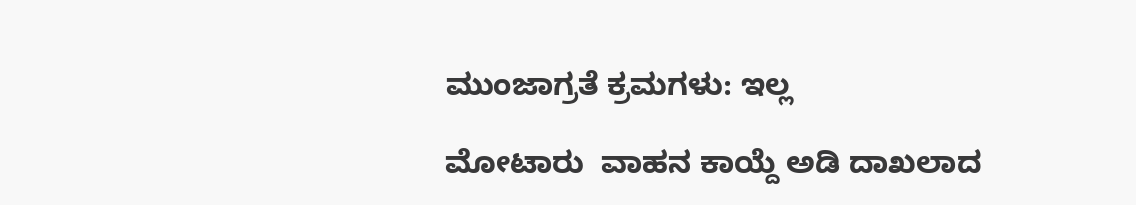ಮುಂಜಾಗ್ರತೆ ಕ್ರಮಗಳು: ಇಲ್ಲ

ಮೋಟಾರು  ವಾಹನ ಕಾಯ್ದೆ ಅಡಿ ದಾಖಲಾದ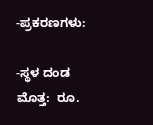-ಪ್ರಕರಣಗಳು:

-ಸ್ಥಳ ದಂಡ ಮೊತ್ತ:  ರೂ.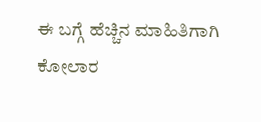ಈ ಬಗ್ಗೆ ಹೆಚ್ಚಿನ ಮಾಹಿತಿಗಾಗಿ ಕೋಲಾರ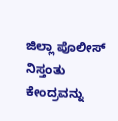ಜಿಲ್ಲಾ ಪೊಲೀಸ್ ನಿಸ್ತಂತು ಕೇಂದ್ರವನ್ನು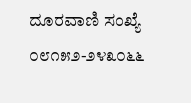ದೂರವಾಣಿ ಸಂಖ್ಯೆ ೦೮೧೫೨-೨೪೩೦೬೬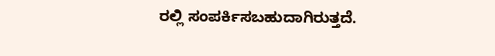ರಲ್ಲಿ ಸಂಪರ್ಕಿಸಬಹುದಾಗಿರುತ್ತದೆ.